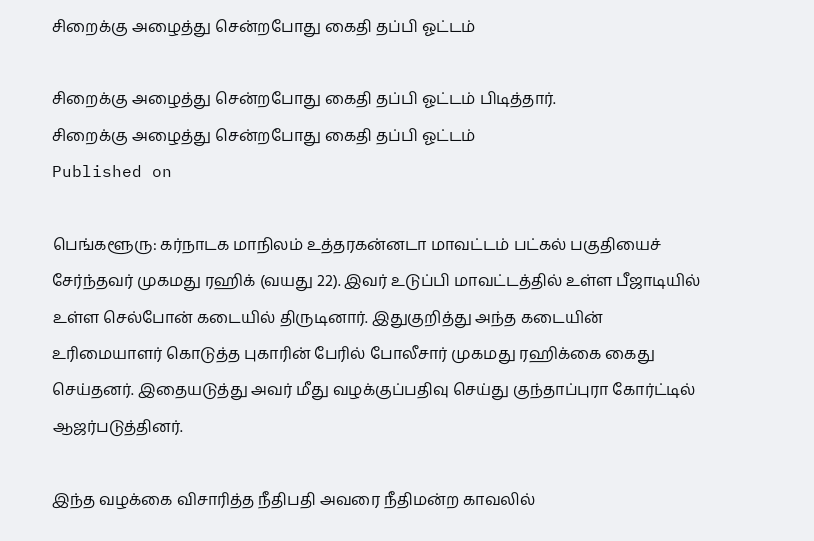சிறைக்கு அழைத்து சென்றபோது கைதி தப்பி ஓட்டம்

சிறைக்கு அழைத்து சென்றபோது கைதி தப்பி ஓட்டம் பிடித்தார்.
சிறைக்கு அழைத்து சென்றபோது கைதி தப்பி ஓட்டம்
Published on

பெங்களூரு: கர்நாடக மாநிலம் உத்தரகன்னடா மாவட்டம் பட்கல் பகுதியைச் சேர்ந்தவர் முகமது ரஹிக் (வயது 22). இவர் உடுப்பி மாவட்டத்தில் உள்ள பீஜாடியில் உள்ள செல்போன் கடையில் திருடினார். இதுகுறித்து அந்த கடையின் உரிமையாளர் கொடுத்த புகாரின் பேரில் போலீசார் முகமது ரஹிக்கை கைது செய்தனர். இதையடுத்து அவர் மீது வழக்குப்பதிவு செய்து குந்தாப்புரா கோர்ட்டில் ஆஜர்படுத்தினர்.

இந்த வழக்கை விசாரித்த நீதிபதி அவரை நீதிமன்ற காவலில்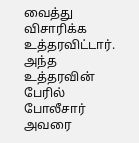வைத்து விசாரிக்க உத்தரவிட்டார். அந்த உத்தரவின் பேரில் போலீசார் அவரை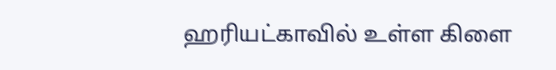ஹரியட்காவில் உள்ள கிளை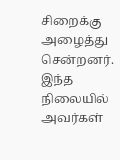சிறைக்கு அழைத்து சென்றனர். இந்த நிலையில் அவர்கள்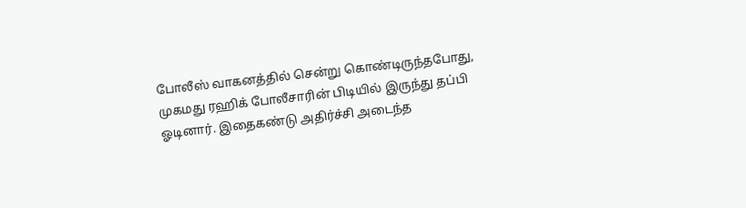போலீஸ் வாகனத்தில் சென்று கொண்டிருந்தபோது, முகமது ரஹிக் போலீசாரின் பிடியில் இருந்து தப்பி ஓடினார். இதைகண்டு அதிர்ச்சி அடைந்த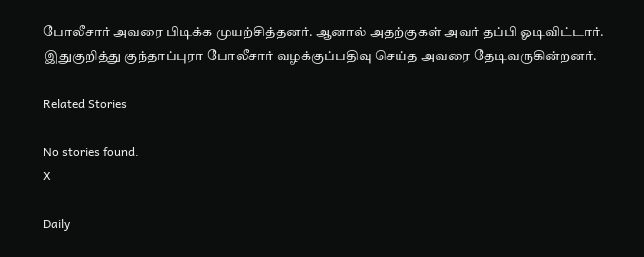போலீசார் அவரை பிடிக்க முயற்சித்தனர். ஆனால் அதற்குகள் அவர் தப்பி ஓடிவிட்டார். இதுகுறித்து குந்தாப்புரா போலீசார் வழக்குப்பதிவு செய்த அவரை தேடிவருகின்றனர்.

Related Stories

No stories found.
X

Daily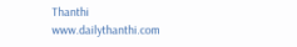Thanthi
www.dailythanthi.com